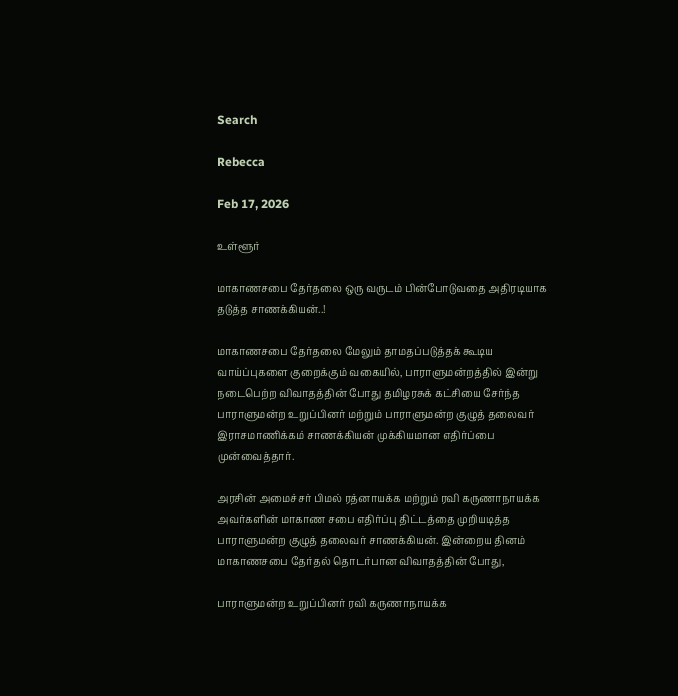Search

Rebecca

Feb 17, 2026

உள்ளூர்

மாகாணசபை தேர்தலை ஒரு வருடம் பின்போடுவதை அதிரடியாக தடுத்த சாணக்கியன்..!

மாகாணசபை தேர்தலை மேலும் தாமதப்படுத்தக் கூடிய வாய்ப்புகளை குறைக்கும் வகையில், பாராளுமன்றத்தில் இன்று நடைபெற்ற விவாதத்தின் போது தமிழரசுக் கட்சியை சேர்ந்த பாராளுமன்ற உறுப்பினர் மற்றும் பாராளுமன்ற குழுத் தலைவர் இராசமாணிக்கம் சாணக்கியன் முக்கியமான எதிர்ப்பை முன்வைத்தார்.

அரசின் அமைச்சர் பிமல் ரத்னாயக்க மற்றும் ரவி கருணாநாயக்க அவர்களின் மாகாண சபை எதிர்ப்பு திட்டத்தை முறியடித்த பாராளுமன்ற குழுத் தலைவர் சாணக்கியன். இன்றைய தினம் மாகாணசபை தேர்தல் தொடர்பான விவாதத்தின் போது,

பாராளுமன்ற உறுப்பினர் ரவி கருணாநாயக்க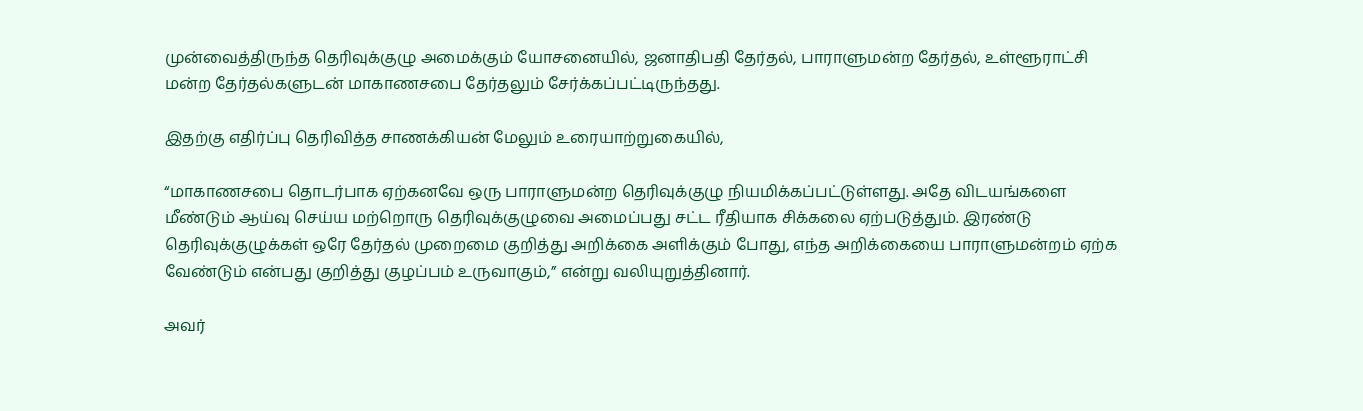முன்வைத்திருந்த தெரிவுக்குழு அமைக்கும் யோசனையில், ஜனாதிபதி தேர்தல், பாராளுமன்ற தேர்தல், உள்ளூராட்சி மன்ற தேர்தல்களுடன் மாகாணசபை தேர்தலும் சேர்க்கப்பட்டிருந்தது.

இதற்கு எதிர்ப்பு தெரிவித்த சாணக்கியன் மேலும் உரையாற்றுகையில்,

“மாகாணசபை தொடர்பாக ஏற்கனவே ஒரு பாராளுமன்ற தெரிவுக்குழு நியமிக்கப்பட்டுள்ளது. அதே விடயங்களை மீண்டும் ஆய்வு செய்ய மற்றொரு தெரிவுக்குழுவை அமைப்பது சட்ட ரீதியாக சிக்கலை ஏற்படுத்தும். இரண்டு தெரிவுக்குழுக்கள் ஒரே தேர்தல் முறைமை குறித்து அறிக்கை அளிக்கும் போது, எந்த அறிக்கையை பாராளுமன்றம் ஏற்க வேண்டும் என்பது குறித்து குழப்பம் உருவாகும்,” என்று வலியுறுத்தினார்.

அவர்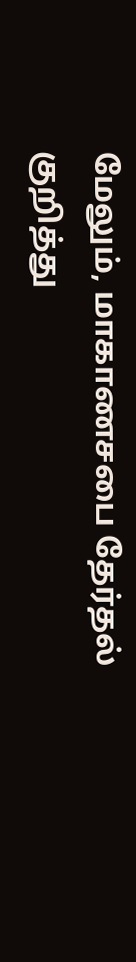மேலும், மாகாணசபை தேர்தல் குறித்து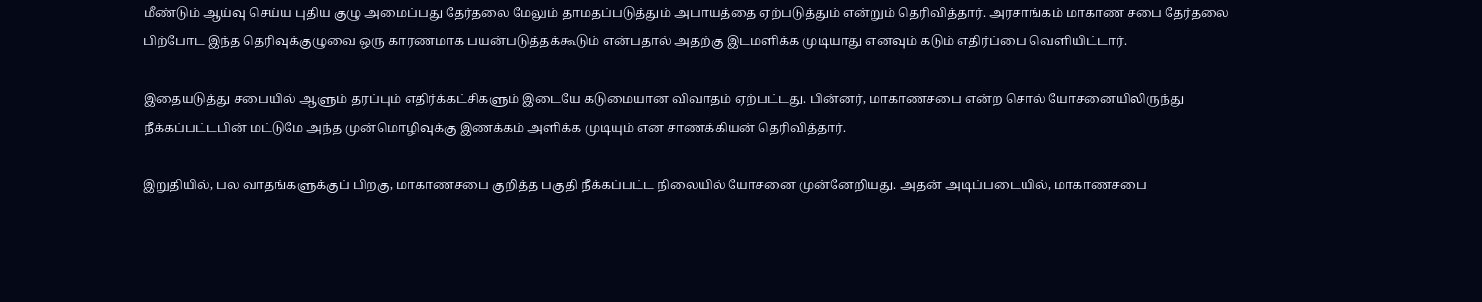மீண்டும் ஆய்வு செய்ய புதிய குழு அமைப்பது தேர்தலை மேலும் தாமதப்படுத்தும் அபாயத்தை ஏற்படுத்தும் என்றும் தெரிவித்தார். அரசாங்கம் மாகாண சபை தேர்தலை பிற்போட இந்த தெரிவுக்குழுவை ஒரு காரணமாக பயன்படுத்தக்கூடும் என்பதால் அதற்கு இடமளிக்க முடியாது எனவும் கடும் எதிர்ப்பை வெளியிட்டார்.

இதையடுத்து சபையில் ஆளும் தரப்பும் எதிர்க்கட்சிகளும் இடையே கடுமையான விவாதம் ஏற்பட்டது. பின்னர், மாகாணசபை என்ற சொல் யோசனையிலிருந்து நீக்கப்பட்டபின் மட்டுமே அந்த முன்மொழிவுக்கு இணக்கம் அளிக்க முடியும் என சாணக்கியன் தெரிவித்தார்.

இறுதியில், பல வாதங்களுக்குப் பிறகு, மாகாணசபை குறித்த பகுதி நீக்கப்பட்ட நிலையில் யோசனை முன்னேறியது. அதன் அடிப்படையில், மாகாணசபை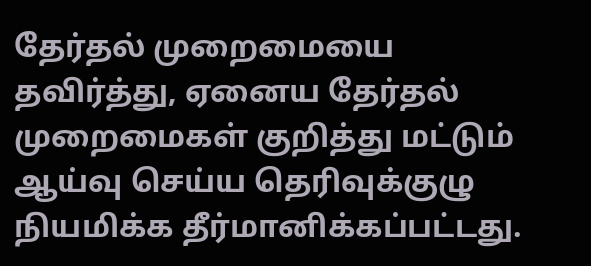தேர்தல் முறைமையை தவிர்த்து, ஏனைய தேர்தல் முறைமைகள் குறித்து மட்டும் ஆய்வு செய்ய தெரிவுக்குழு நியமிக்க தீர்மானிக்கப்பட்டது.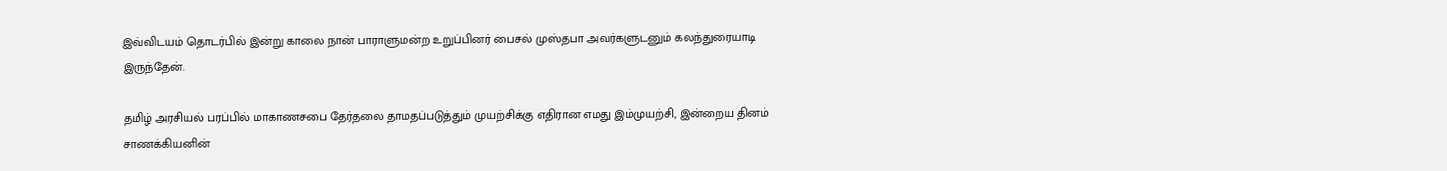இவ்விடயம் தொடர்பில் இன்று காலை நான் பாராளுமன்ற உறுப்பினர் பைசல் முஸ்தபா அவர்களுடனும் கலந்துரையாடி இருந்தேன்.

தமிழ் அரசியல் பரப்பில் மாகாணசபை தேர்தலை தாமதப்படுத்தும் முயற்சிக்கு எதிரான எமது இம்முயற்சி, இன்றைய தினம் சாணக்கியனின்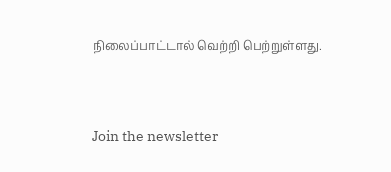நிலைப்பாட்டால் வெற்றி பெற்றுள்ளது.


Join the newsletter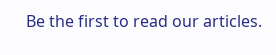Be the first to read our articles.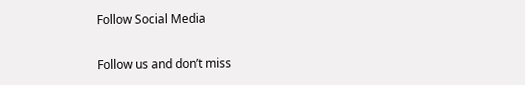Follow Social Media

Follow us and don’t miss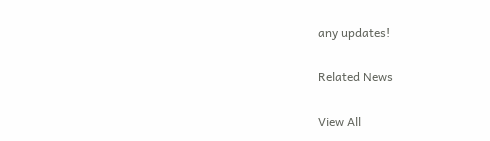any updates!

Related News

View All